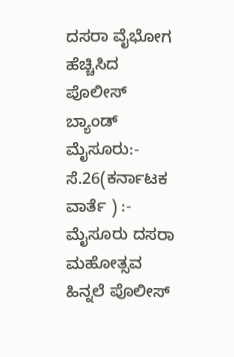ದಸರಾ ವೈಭೋಗ ಹೆಚ್ಚಿಸಿದ ಪೊಲೀಸ್ ಬ್ಯಾಂಡ್ ಮೈಸೂರು:- ಸೆ.26(ಕರ್ನಾಟಕ ವಾರ್ತೆ ) :- ಮೈಸೂರು ದಸರಾ ಮಹೋತ್ಸವ ಹಿನ್ನಲೆ ಪೊಲೀಸ್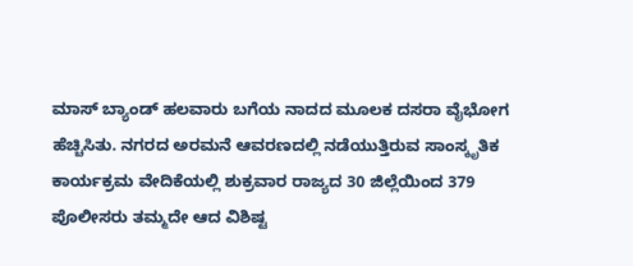ಮಾಸ್ ಬ್ಯಾಂಡ್ ಹಲವಾರು ಬಗೆಯ ನಾದದ ಮೂಲಕ ದಸರಾ ವೈಭೋಗ ಹೆಚ್ಚಿಸಿತು. ನಗರದ ಅರಮನೆ ಆವರಣದಲ್ಲಿ ನಡೆಯುತ್ತಿರುವ ಸಾಂಸ್ಕೃತಿಕ ಕಾರ್ಯಕ್ರಮ ವೇದಿಕೆಯಲ್ಲಿ ಶುಕ್ರವಾರ ರಾಜ್ಯದ 30 ಜಿಲ್ಲೆಯಿಂದ 379 ಪೊಲೀಸರು ತಮ್ಮದೇ ಆದ ವಿಶಿಷ್ಟ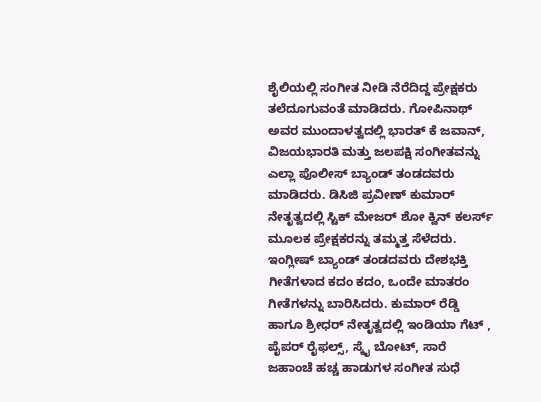ಶೈಲಿಯಲ್ಲಿ ಸಂಗೀತ ನೀಡಿ ನೆರೆದಿದ್ದ ಪ್ರೇಕ್ಷಕರು ತಲೆದೂಗುವಂತೆ ಮಾಡಿದರು. ಗೋಪಿನಾಥ್ ಅವರ ಮುಂದಾಳತ್ವದಲ್ಲಿ ಭಾರತ್ ಕೆ ಜವಾನ್, ವಿಜಯಭಾರತಿ ಮತ್ತು ಜಲಪಕ್ಷಿ ಸಂಗೀತವನ್ನು ಎಲ್ಲಾ ಪೊಲೀಸ್ ಬ್ಯಾಂಡ್ ತಂಡದವರು ಮಾಡಿದರು. ಡಿಸಿಜಿ ಪ್ರವೀಣ್ ಕುಮಾರ್ ನೇತೃತ್ವದಲ್ಲಿ ಸ್ಟಿಕ್ ಮೇಜರ್ ಶೋ ಕ್ವಿನ್ ಕಲರ್ಸ್ ಮೂಲಕ ಪ್ರೇಕ್ಷಕರನ್ನು ತಮ್ಮತ್ತ ಸೆಳೆದರು. ಇಂಗ್ಲೀಷ್ ಬ್ಯಾಂಡ್ ತಂಡದವರು ದೇಶಭಕ್ತಿ ಗೀತೆಗಳಾದ ಕದಂ ಕದಂ, ಒಂದೇ ಮಾತರಂ ಗೀತೆಗಳನ್ನು ಬಾರಿಸಿದರು. ಕುಮಾರ್ ರೆಡ್ಡಿ ಹಾಗೂ ಶ್ರೀಧರ್ ನೇತೃತ್ವದಲ್ಲಿ ಇಂಡಿಯಾ ಗೆಟ್ , ಪೈಪರ್ ರೈಫಲ್ಸ್, ಸ್ಕೈ ಬೋಟ್, ಸಾರೆ ಜಹಾಂಚೆ ಹಚ್ಚ ಹಾಡುಗಳ ಸಂಗೀತ ಸುಧೆ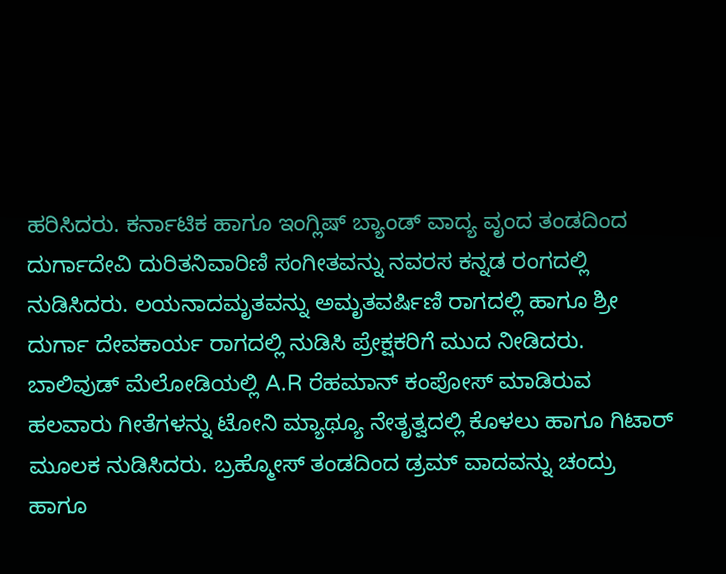ಹರಿಸಿದರು. ಕರ್ನಾಟಿಕ ಹಾಗೂ ಇಂಗ್ಲಿಷ್ ಬ್ಯಾಂಡ್ ವಾದ್ಯ ವೃಂದ ತಂಡದಿಂದ ದುರ್ಗಾದೇವಿ ದುರಿತನಿವಾರಿಣಿ ಸಂಗೀತವನ್ನು ನವರಸ ಕನ್ನಡ ರಂಗದಲ್ಲಿ ನುಡಿಸಿದರು. ಲಯನಾದಮೃತವನ್ನು ಅಮೃತವರ್ಷಿಣಿ ರಾಗದಲ್ಲಿ ಹಾಗೂ ಶ್ರೀ ದುರ್ಗಾ ದೇವಕಾರ್ಯ ರಾಗದಲ್ಲಿ ನುಡಿಸಿ ಪ್ರೇಕ್ಷಕರಿಗೆ ಮುದ ನೀಡಿದರು. ಬಾಲಿವುಡ್ ಮೆಲೋಡಿಯಲ್ಲಿ A.R ರೆಹಮಾನ್ ಕಂಪೋಸ್ ಮಾಡಿರುವ ಹಲವಾರು ಗೀತೆಗಳನ್ನು ಟೋನಿ ಮ್ಯಾಥ್ಯೂ ನೇತೃತ್ವದಲ್ಲಿ ಕೊಳಲು ಹಾಗೂ ಗಿಟಾರ್ ಮೂಲಕ ನುಡಿಸಿದರು. ಬ್ರಹ್ಮೋಸ್ ತಂಡದಿಂದ ಡ್ರಮ್ ವಾದವನ್ನು ಚಂದ್ರು ಹಾಗೂ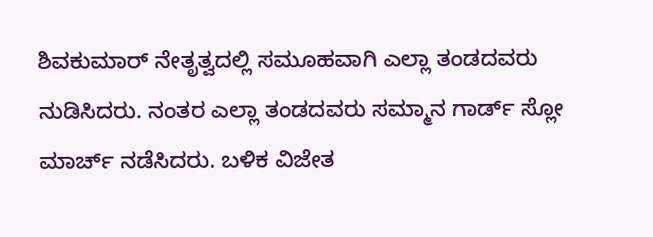ಶಿವಕುಮಾರ್ ನೇತೃತ್ವದಲ್ಲಿ ಸಮೂಹವಾಗಿ ಎಲ್ಲಾ ತಂಡದವರು ನುಡಿಸಿದರು. ನಂತರ ಎಲ್ಲಾ ತಂಡದವರು ಸಮ್ಮಾನ ಗಾರ್ಡ್ ಸ್ಲೋ ಮಾರ್ಚ್ ನಡೆಸಿದರು. ಬಳಿಕ ವಿಜೇತ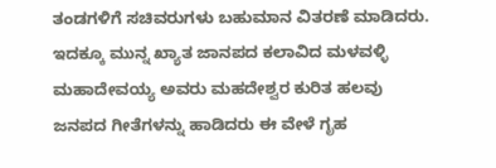ತಂಡಗಳಿಗೆ ಸಚಿವರುಗಳು ಬಹುಮಾನ ವಿತರಣೆ ಮಾಡಿದರು. ಇದಕ್ಕೂ ಮುನ್ನ ಖ್ಯಾತ ಜಾನಪದ ಕಲಾವಿದ ಮಳವಳ್ಳಿ ಮಹಾದೇವಯ್ಯ ಅವರು ಮಹದೇಶ್ವರ ಕುರಿತ ಹಲವು ಜನಪದ ಗೀತೆಗಳನ್ನು ಹಾಡಿದರು ಈ ವೇಳೆ ಗೃಹ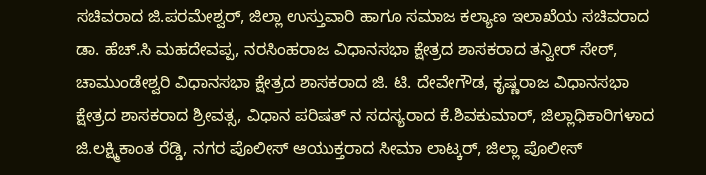ಸಚಿವರಾದ ಜಿ.ಪರಮೇಶ್ವರ್, ಜಿಲ್ಲಾ ಉಸ್ತುವಾರಿ ಹಾಗೂ ಸಮಾಜ ಕಲ್ಯಾಣ ಇಲಾಖೆಯ ಸಚಿವರಾದ ಡಾ. ಹೆಚ್.ಸಿ ಮಹದೇವಪ್ಪ, ನರಸಿಂಹರಾಜ ವಿಧಾನಸಭಾ ಕ್ಷೇತ್ರದ ಶಾಸಕರಾದ ತನ್ವೀರ್ ಸೇಠ್, ಚಾಮುಂಡೇಶ್ವರಿ ವಿಧಾನಸಭಾ ಕ್ಷೇತ್ರದ ಶಾಸಕರಾದ ಜಿ. ಟಿ. ದೇವೇಗೌಡ, ಕೃಷ್ಣರಾಜ ವಿಧಾನಸಭಾ ಕ್ಷೇತ್ರದ ಶಾಸಕರಾದ ಶ್ರೀವತ್ಸ, ವಿಧಾನ ಪರಿಷತ್ ನ ಸದಸ್ಯರಾದ ಕೆ.ಶಿವಕುಮಾರ್, ಜಿಲ್ಲಾಧಿಕಾರಿಗಳಾದ ಜಿ.ಲಕ್ಷ್ಮಿಕಾಂತ ರೆಡ್ಡಿ, ನಗರ ಪೊಲೀಸ್ ಆಯುಕ್ತರಾದ ಸೀಮಾ ಲಾಟ್ಕರ್, ಜಿಲ್ಲಾ ಪೊಲೀಸ್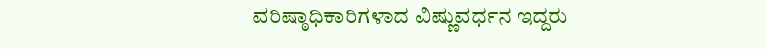ವರಿಷ್ಠಾಧಿಕಾರಿಗಳಾದ ವಿಷ್ಣುವರ್ಧನ ಇದ್ದರು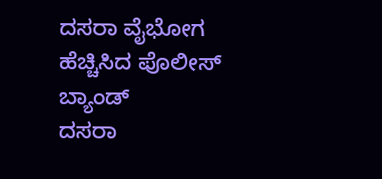ದಸರಾ ವೈಭೋಗ ಹೆಚ್ಚಿಸಿದ ಪೊಲೀಸ್ ಬ್ಯಾಂಡ್
ದಸರಾ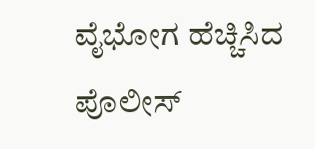ವೈಭೋಗ ಹೆಚ್ಚಿಸಿದ ಪೊಲೀಸ್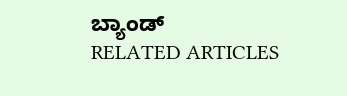ಬ್ಯಾಂಡ್
RELATED ARTICLES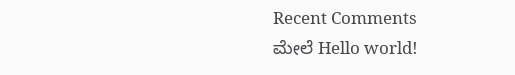Recent Comments
ಮೇಲೆ Hello world!